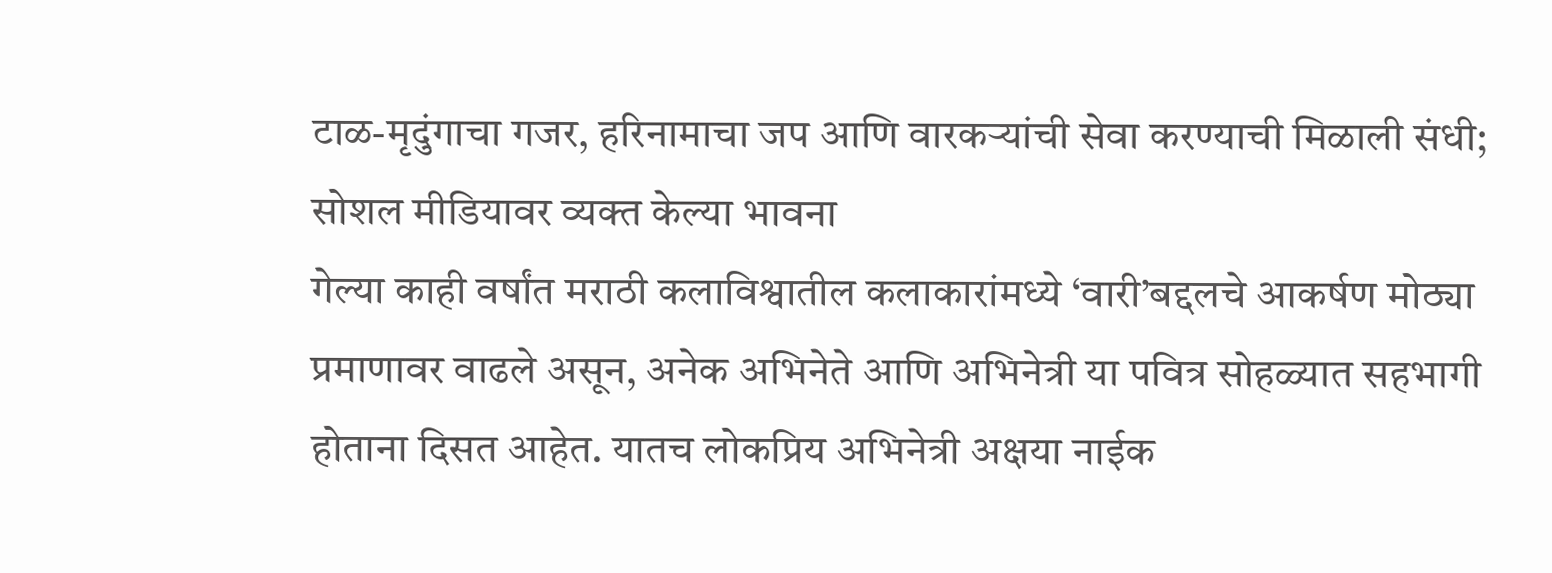टाळ-मृदुंगाचा गजर, हरिनामाचा जप आणि वारकऱ्यांची सेवा करण्याची मिळाली संधी; सोशल मीडियावर व्यक्त केल्या भावना
गेल्या काही वर्षांत मराठी कलाविश्वातील कलाकारांमध्ये ‘वारी’बद्दलचे आकर्षण मोठ्या प्रमाणावर वाढले असून, अनेक अभिनेते आणि अभिनेत्री या पवित्र सोहळ्यात सहभागी होताना दिसत आहेत. यातच लोकप्रिय अभिनेत्री अक्षया नाईक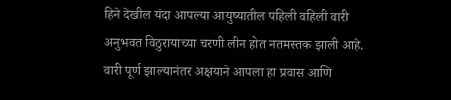हिने देखील यंदा आपल्या आयुष्यातील पहिली वहिली वारी अनुभवत विठुरायाच्या चरणी लीन होत नतमस्तक झाली आहे. वारी पूर्ण झाल्यानंतर अक्षयाने आपला हा प्रवास आणि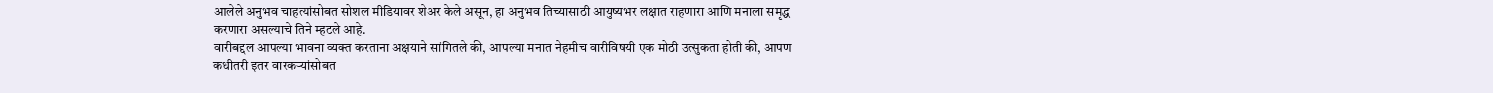आलेले अनुभव चाहत्यांसोबत सोशल मीडियावर शेअर केले असून, हा अनुभव तिच्यासाठी आयुष्यभर लक्षात राहणारा आणि मनाला समृद्ध करणारा असल्याचे तिने म्हटले आहे.
वारीबद्दल आपल्या भावना व्यक्त करताना अक्षयाने सांगितले की, आपल्या मनात नेहमीच वारीविषयी एक मोठी उत्सुकता होती की, आपण कधीतरी इतर वारकऱ्यांसोबत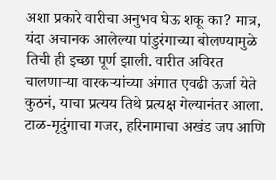अशा प्रकारे वारीचा अनुभव घेऊ शकू का? मात्र, यंदा अचानक आलेल्या पांडुरंगाच्या बोलण्यामुळे तिची ही इच्छा पूर्ण झाली. वारीत अविरत चालणाऱ्या वारकऱ्यांच्या अंगात एवढी ऊर्जा येते कुठनं, याचा प्रत्यय तिथे प्रत्यक्ष गेल्यानंतर आला. टाळ-मृदुंगाचा गजर, हरिनामाचा अखंड जप आणि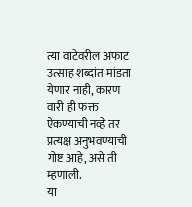त्या वाटेवरील अफाट उत्साह शब्दांत मांडता येणार नाही, कारण वारी ही फक्त ऐकण्याची नव्हे तर प्रत्यक्ष अनुभवण्याची गोष्ट आहे, असे ती म्हणाली.
या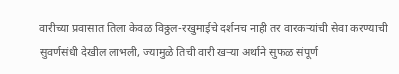वारीच्या प्रवासात तिला केवळ विठ्ठल-रखुमाईचे दर्शनच नाही तर वारकऱ्यांची सेवा करण्याची सुवर्णसंधी देखील लाभली, ज्यामुळे तिची वारी खऱ्या अर्थाने सुफळ संपूर्ण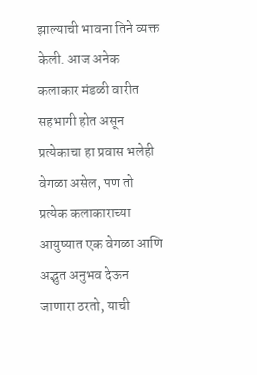झाल्याची भावना तिने व्यक्त केली. आज अनेक कलाकार मंडळी वारीत सहभागी होत असून प्रत्येकाचा हा प्रवास भलेही वेगळा असेल, पण तो प्रत्येक कलाकाराच्या आयुष्यात एक वेगळा आणि अद्भुत अनुभव देऊन जाणारा ठरतो, याची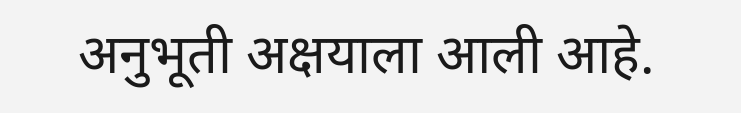अनुभूती अक्षयाला आली आहे.